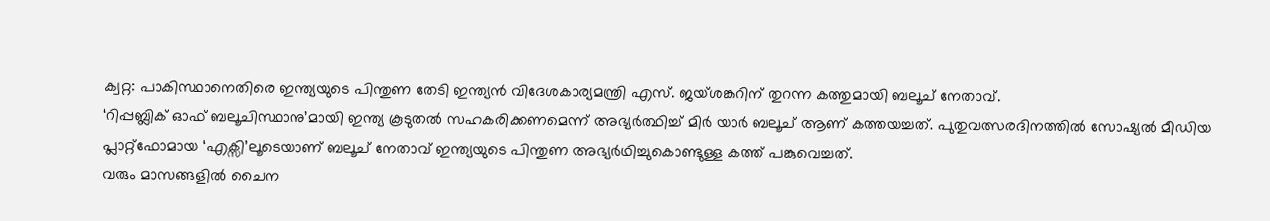ക്വറ്റ: പാകിസ്ഥാനെതിരെ ഇന്ത്യയുടെ പിന്തുണ തേടി ഇന്ത്യൻ വിദേശകാര്യമന്ത്രി എസ്. ജയ്ശങ്കറിന് തുറന്ന കത്തുമായി ബലൂച് നേതാവ്.
‘റിപ്പബ്ലിക് ഓഫ് ബലൂചിസ്ഥാനു’മായി ഇന്ത്യ കൂടുതൽ സഹകരിക്കണമെന്ന് അഭ്യർത്ഥിച്ച് മിർ യാർ ബലൂച് ആണ് കത്തയച്ചത്. പുതുവത്സരദിനത്തിൽ സോഷ്യൽ മീഡിയ പ്ലാറ്റ്ഫോമായ ‘എക്സി’ലൂടെയാണ് ബലൂച് നേതാവ് ഇന്ത്യയുടെ പിന്തുണ അഭ്യർഥിച്ചുകൊണ്ടുള്ള കത്ത് പങ്കുവെച്ചത്.
വരും മാസങ്ങളിൽ ചൈന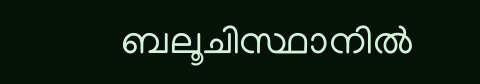ബലൂചിസ്ഥാനിൽ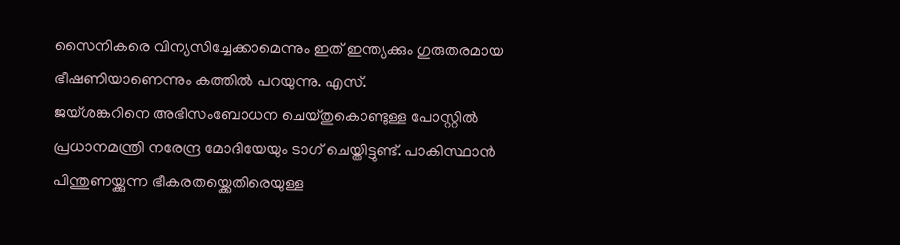സൈനികരെ വിന്യസിച്ചേക്കാമെന്നും ഇത് ഇന്ത്യക്കും ഗുരുതരമായ ഭീഷണിയാണെന്നും കത്തിൽ പറയുന്നു. എസ്.
ജയ്ശങ്കറിനെ അഭിസംബോധന ചെയ്തുകൊണ്ടുള്ള പോസ്റ്റിൽ പ്രധാനമന്ത്രി നരേന്ദ്ര മോദിയേയും ടാഗ് ചെയ്തിട്ടുണ്ട്. പാകിസ്ഥാൻ പിന്തുണയ്ക്കുന്ന ഭീകരതയ്ക്കെതിരെയുള്ള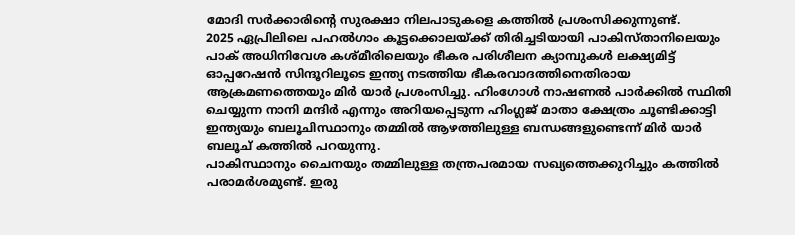മോദി സർക്കാരിന്റെ സുരക്ഷാ നിലപാടുകളെ കത്തിൽ പ്രശംസിക്കുന്നുണ്ട്.
2025 ഏപ്രിലിലെ പഹൽഗാം കൂട്ടക്കൊലയ്ക്ക് തിരിച്ചടിയായി പാകിസ്താനിലെയും പാക് അധിനിവേശ കശ്മീരിലെയും ഭീകര പരിശീലന ക്യാമ്പുകൾ ലക്ഷ്യമിട്ട് ഓപ്പറേഷൻ സിന്ദൂറിലൂടെ ഇന്ത്യ നടത്തിയ ഭീകരവാദത്തിനെതിരായ ആക്രമണത്തെയും മിർ യാർ പ്രശംസിച്ചു. ഹിംഗോൾ നാഷണൽ പാർക്കിൽ സ്ഥിതി ചെയ്യുന്ന നാനി മന്ദിർ എന്നും അറിയപ്പെടുന്ന ഹിംഗ്ലജ് മാതാ ക്ഷേത്രം ചൂണ്ടിക്കാട്ടി ഇന്ത്യയും ബലൂചിസ്ഥാനും തമ്മിൽ ആഴത്തിലുള്ള ബന്ധങ്ങളുണ്ടെന്ന് മിർ യാർ ബലൂച് കത്തിൽ പറയുന്നു.
പാകിസ്ഥാനും ചൈനയും തമ്മിലുള്ള തന്ത്രപരമായ സഖ്യത്തെക്കുറിച്ചും കത്തിൽ പരാമർശമുണ്ട്. ഇരു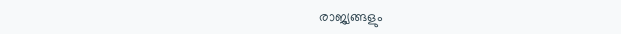രാജ്യങ്ങളും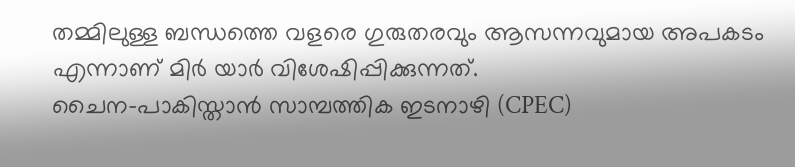തമ്മിലുള്ള ബന്ധത്തെ വളരെ ഗുരുതരവും ആസന്നവുമായ അപകടം എന്നാണ് മിർ യാർ വിശേഷിപ്പിക്കുന്നത്.
ചൈന-പാകിസ്താൻ സാമ്പത്തിക ഇടനാഴി (CPEC)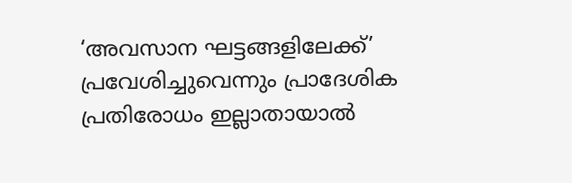‘അവസാന ഘട്ടങ്ങളിലേക്ക്’ പ്രവേശിച്ചുവെന്നും പ്രാദേശിക പ്രതിരോധം ഇല്ലാതായാൽ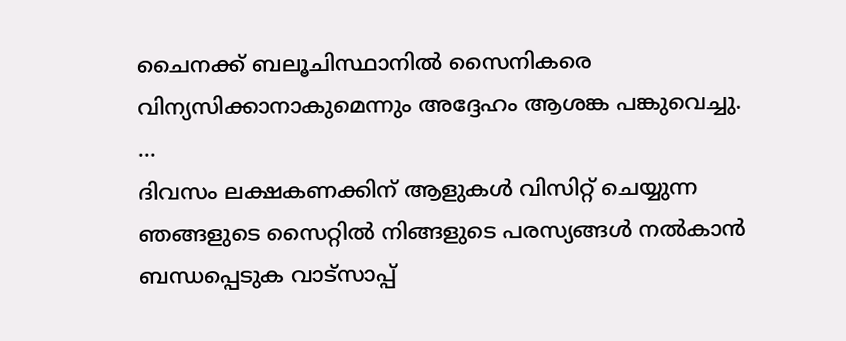ചൈനക്ക് ബലൂചിസ്ഥാനിൽ സൈനികരെ വിന്യസിക്കാനാകുമെന്നും അദ്ദേഹം ആശങ്ക പങ്കുവെച്ചു. …
ദിവസം ലക്ഷകണക്കിന് ആളുകൾ വിസിറ്റ് ചെയ്യുന്ന ഞങ്ങളുടെ സൈറ്റിൽ നിങ്ങളുടെ പരസ്യങ്ങൾ നൽകാൻ ബന്ധപ്പെടുക വാട്സാപ്പ്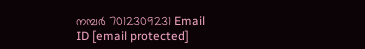നമ്പർ 7012309231 Email ID [email protected]